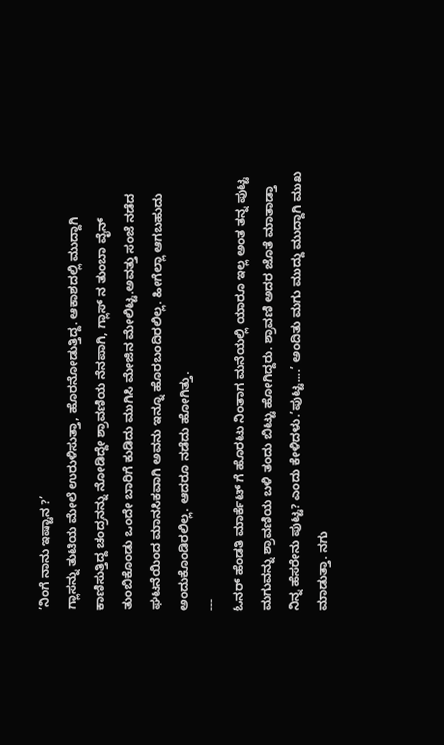’ನಿಂಗೆ ನಾನು ಇಷ್ಟಾನ ?’
ಗ್ಲಾಸನ್ನು ತುಟಿಯ ಮೇಲೆ ಉರುಳಿಸುತ್ತಾ, ಹೊರನೋಡುತ್ತಿದ್ದ. ಆಕಾಶದಲ್ಲಿ ಮುದ್ದಾಗಿ ಕಾಣಿಸುತ್ತಿದ್ದ ಚಂದ್ರನನ್ನು ನೋಡಿದ್ದೇ ಶ್ರಾವಣಿಯ ನೆನಪಾಗಿ, ಗ್ಲಾಸ್ ನ ತುಂಬಾ ವೈನ್ ತುಂಬಿಕೊಂಡು ಒಂದೇ ಬಾರಿಗೆ ಕುಡಿದು ಮುಗಿಸಿ ಮೇಜಿನ ಮೇಲಿಟ್ಟ.ಅವತ್ತು ಸಂಜೆ ನಡೆದ ಘಟನೆಯಿಂದ ಮಾನಸಿಕವಾಗಿ ಅವನು ಇನ್ನೂ ಹೊರಬಂದಿರಲಿಲ್ಲ. ಹೀಗೆಲ್ಲಾ ಆಗಬಹುದು ಅಂದುಕೊಂಡಿರಲಿಲ್ಲ. ಆದರೂ ನಡೆದು ಹೋಗಿತ್ತು.
---
ಓನರ್ ಹೆಂಡತಿ ಮಾರ್ಕೆಟ್ ಗೆ ಹೊರಟು ನಿಂತಾಗ ಮನೆಯಲ್ಲಿ ಯಾರೂ ಇಲ್ಲ ಅಂತ ತನ್ನ ಪುಟ್ಟ ಮಗುವನ್ನು ಶ್ರಾವಣಿಯ ಬಳಿ ತಂದು ಬಿಟ್ಟು ಹೋಗಿದ್ದರು. ಶ್ರಾವಣಿ ಅದರ ಜೊತೆ ಮಾತಾಡ್ತಾ ನಿನ್ನ ಹೆಸರೇನು ಪುಟ್ಟ? ಎಂದು ಕೇಳಿದಳು.’ಪುಟ್ಟ....’ ಅಂದಿತು ಮಗು ಮುದ್ದು ಮುದ್ದಾಗಿ ಮುಖ ಮಾಡುತ್ತಾ. ನಗು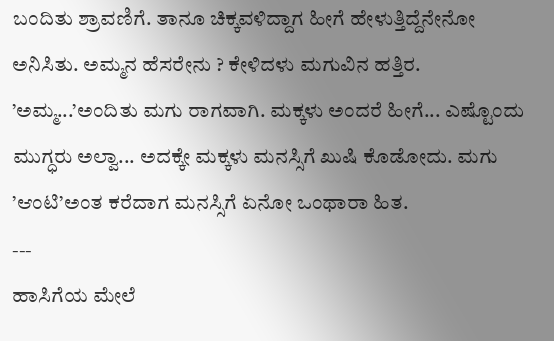ಬಂದಿತು ಶ್ರಾವಣಿಗೆ. ತಾನೂ ಚಿಕ್ಕವಳಿದ್ದಾಗ ಹೀಗೆ ಹೇಳುತ್ತಿದ್ದೆನೇನೋ ಅನಿಸಿತು. ಅಮ್ಮನ ಹೆಸರೇನು ? ಕೇಳಿದಳು ಮಗುವಿನ ಹತ್ತಿರ. ’ಅಮ್ಮ...’ಅಂದಿತು ಮಗು ರಾಗವಾಗಿ. ಮಕ್ಕಳು ಅಂದರೆ ಹೀಗೆ... ಎಷ್ಟೊಂದು ಮುಗ್ಧರು ಅಲ್ವಾ... ಅದಕ್ಕೇ ಮಕ್ಕಳು ಮನಸ್ಸಿಗೆ ಖುಷಿ ಕೊಡೋದು. ಮಗು ’ಆಂಟಿ’ಅಂತ ಕರೆದಾಗ ಮನಸ್ಸಿಗೆ ಏನೋ ಒಂಥಾರಾ ಹಿತ.
---
ಹಾಸಿಗೆಯ ಮೇಲೆ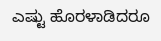ಎಷ್ಟು ಹೊರಳಾಡಿದರೂ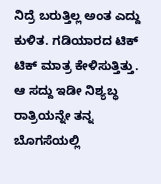ನಿದ್ರೆ ಬರುತ್ತಿಲ್ಲ ಅಂತ ಎದ್ದು ಕುಳಿತ. ಗಡಿಯಾರದ ಟಿಕ್ ಟಿಕ್ ಮಾತ್ರ ಕೇಳಿಸುತ್ತಿತ್ತು. ಆ ಸದ್ದು ಇಡೀ ನಿಶ್ಯಬ್ಧ ರಾತ್ರಿಯನ್ನೇ ತನ್ನ ಬೊಗಸೆಯಲ್ಲಿ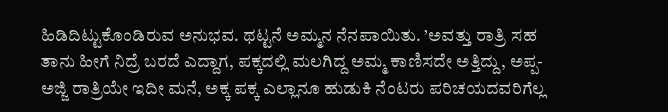ಹಿಡಿದಿಟ್ಟುಕೊಂಡಿರುವ ಅನುಭವ. ಥಟ್ಟನೆ ಅಮ್ಮನ ನೆನಪಾಯಿತು. ’ಅವತ್ತು ರಾತ್ರಿ ಸಹ ತಾನು ಹೀಗೆ ನಿದ್ರೆ ಬರದೆ ಎದ್ದಾಗ, ಪಕ್ಕದಲ್ಲಿ ಮಲಗಿದ್ದ ಅಮ್ಮ ಕಾಣಿಸದೇ ಅತ್ತಿದ್ದು, ಅಪ್ಪ-ಅಜ್ಜಿ ರಾತ್ರಿಯೇ ಇದೀ ಮನೆ, ಅಕ್ಕ ಪಕ್ಕ ಎಲ್ಲಾನೂ ಹುಡುಕಿ ನೆಂಟರು ಪರಿಚಯದವರಿಗೆಲ್ಲ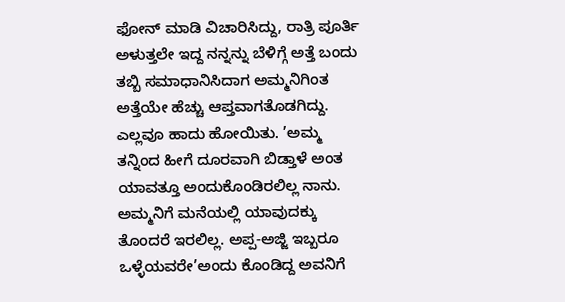ಫೋನ್ ಮಾಡಿ ವಿಚಾರಿಸಿದ್ದು, ರಾತ್ರಿ ಪೂರ್ತಿ ಅಳುತ್ತಲೇ ಇದ್ದ ನನ್ನನ್ನು ಬೆಳಿಗ್ಗೆ ಅತ್ತೆ ಬಂದು ತಬ್ಬಿ ಸಮಾಧಾನಿಸಿದಾಗ ಅಮ್ಮನಿಗಿಂತ ಅತ್ತೆಯೇ ಹೆಚ್ಚು ಆಪ್ತವಾಗತೊಡಗಿದ್ದು. ಎಲ್ಲವೂ ಹಾದು ಹೋಯಿತು. ’ಅಮ್ಮ ತನ್ನಿಂದ ಹೀಗೆ ದೂರವಾಗಿ ಬಿಡ್ತಾಳೆ ಅಂತ ಯಾವತ್ತೂ ಅಂದುಕೊಂಡಿರಲಿಲ್ಲ ನಾನು. ಅಮ್ಮನಿಗೆ ಮನೆಯಲ್ಲಿ ಯಾವುದಕ್ಕು ತೊಂದರೆ ಇರಲಿಲ್ಲ. ಅಪ್ಪ-ಅಜ್ಜಿ ಇಬ್ಬರೂ ಒಳ್ಳೆಯವರೇ’ಅಂದು ಕೊಂಡಿದ್ದ ಅವನಿಗೆ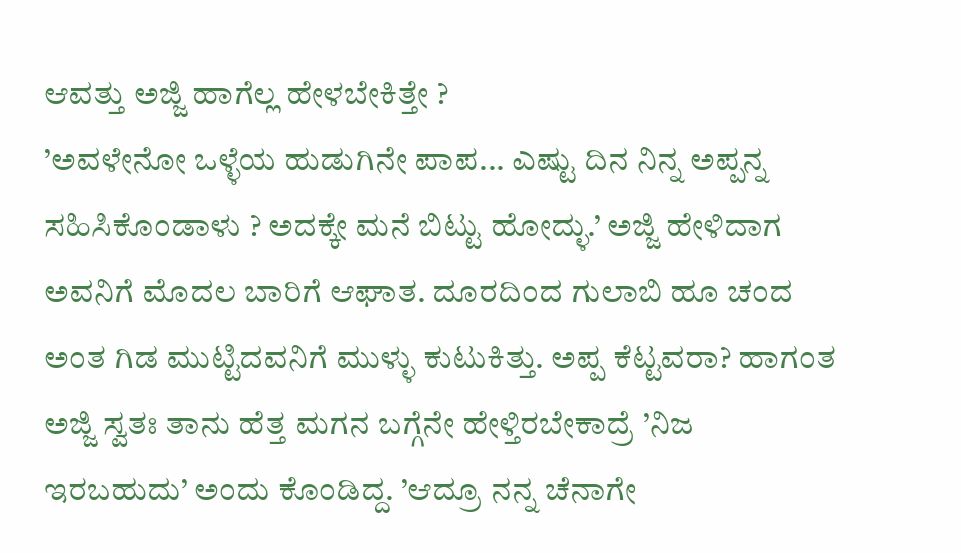ಆವತ್ತು ಅಜ್ಜಿ ಹಾಗೆಲ್ಲ ಹೇಳಬೇಕಿತ್ತೇ ?
’ಅವಳೇನೋ ಒಳ್ಳೆಯ ಹುಡುಗಿನೇ ಪಾಪ... ಎಷ್ಟು ದಿನ ನಿನ್ನ ಅಪ್ಪನ್ನ ಸಹಿಸಿಕೊಂಡಾಳು ? ಅದಕ್ಕೇ ಮನೆ ಬಿಟ್ಟು ಹೋದ್ಳು.’ ಅಜ್ಜಿ ಹೇಳಿದಾಗ ಅವನಿಗೆ ಮೊದಲ ಬಾರಿಗೆ ಆಘಾತ. ದೂರದಿಂದ ಗುಲಾಬಿ ಹೂ ಚಂದ ಅಂತ ಗಿಡ ಮುಟ್ಟಿದವನಿಗೆ ಮುಳ್ಳು ಕುಟುಕಿತ್ತು. ಅಪ್ಪ ಕೆಟ್ಟವರಾ? ಹಾಗಂತ ಅಜ್ಜಿ ಸ್ವತಃ ತಾನು ಹೆತ್ತ ಮಗನ ಬಗ್ಗೆನೇ ಹೇಳ್ತಿರಬೇಕಾದ್ರೆ ’ನಿಜ ಇರಬಹುದು’ ಅಂದು ಕೊಂಡಿದ್ದ. ’ಆದ್ರೂ ನನ್ನ ಚೆನಾಗೇ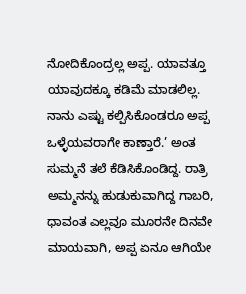ನೋದಿಕೊಂದ್ರಲ್ಲ ಅಪ್ಪ. ಯಾವತ್ತೂ ಯಾವುದಕ್ಕೂ ಕಡಿಮೆ ಮಾಡಲಿಲ್ಲ. ನಾನು ಎಷ್ಟು ಕಲ್ಪಿಸಿಕೊಂಡರೂ ಅಪ್ಪ ಒಳ್ಳೆಯವರಾಗೇ ಕಾಣ್ತಾರೆ.’ ಅಂತ ಸುಮ್ಮನೆ ತಲೆ ಕೆಡಿಸಿಕೊಂಡಿದ್ದ. ರಾತ್ರಿ ಅಮ್ಮನನ್ನು ಹುಡುಕುವಾಗಿದ್ದ ಗಾಬರಿ, ಧಾವಂತ ಎಲ್ಲವೂ ಮೂರನೇ ದಿನವೇ ಮಾಯವಾಗಿ, ಅಪ್ಪ ಏನೂ ಆಗಿಯೇ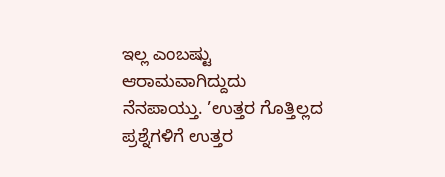ಇಲ್ಲ ಎಂಬಷ್ಟು ಆರಾಮವಾಗಿದ್ದುದು ನೆನಪಾಯ್ತು. ’ಉತ್ತರ ಗೊತ್ತಿಲ್ಲದ ಪ್ರಶ್ನೆಗಳಿಗೆ ಉತ್ತರ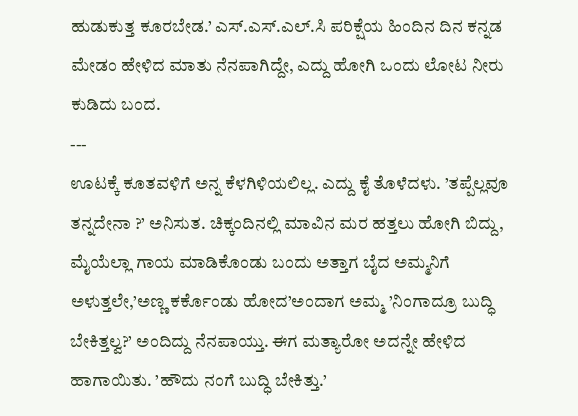ಹುಡುಕುತ್ತ ಕೂರಬೇಡ.’ ಎಸ್.ಎಸ್.ಎಲ್.ಸಿ ಪರಿಕ್ಷೆಯ ಹಿಂದಿನ ದಿನ ಕನ್ನಡ ಮೇಡಂ ಹೇಳಿದ ಮಾತು ನೆನಪಾಗಿದ್ದೇ, ಎದ್ದು ಹೋಗಿ ಒಂದು ಲೋಟ ನೀರು ಕುಡಿದು ಬಂದ.
---
ಊಟಕ್ಕೆ ಕೂತವಳಿಗೆ ಅನ್ನ ಕೆಳಗಿಳಿಯಲಿಲ್ಲ. ಎದ್ದು ಕೈ ತೊಳೆದಳು. ’ತಪ್ಪೆಲ್ಲವೂ ತನ್ನದೇನಾ ?’ ಅನಿಸುತ. ಚಿಕ್ಕಂದಿನಲ್ಲಿ ಮಾವಿನ ಮರ ಹತ್ತಲು ಹೋಗಿ ಬಿದ್ದು, ಮೈಯೆಲ್ಲಾ ಗಾಯ ಮಾಡಿಕೊಂಡು ಬಂದು ಅತ್ತಾಗ ಬೈದ ಅಮ್ಮನಿಗೆ ಅಳುತ್ತಲೇ,’ಅಣ್ಣ ಕರ್ಕೊಂಡು ಹೋದ’ಅಂದಾಗ ಅಮ್ಮ ’ನಿಂಗಾದ್ರೂ ಬುದ್ಧಿ ಬೇಕಿತ್ತಲ್ವ?’ ಅಂದಿದ್ದು ನೆನಪಾಯ್ತು. ಈಗ ಮತ್ಯಾರೋ ಅದನ್ನೇ ಹೇಳಿದ ಹಾಗಾಯಿತು. ’ಹೌದು ನಂಗೆ ಬುದ್ಧಿ ಬೇಕಿತ್ತು.’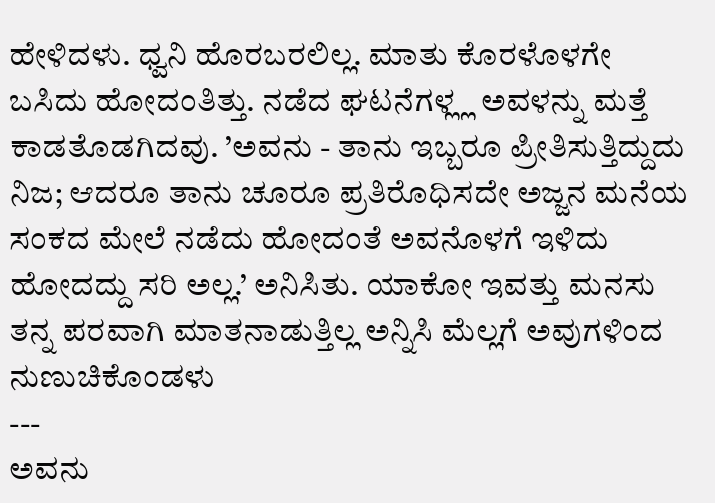ಹೇಳಿದಳು. ಧ್ವನಿ ಹೊರಬರಲಿಲ್ಲ. ಮಾತು ಕೊರಳೊಳಗೇ ಬಸಿದು ಹೋದಂತಿತ್ತು. ನಡೆದ ಘಟನೆಗಳ್ಲ್ಲ ಅವಳನ್ನು ಮತ್ತೆ ಕಾಡತೊಡಗಿದವು. ’ಅವನು - ತಾನು ಇಬ್ಬರೂ ಪ್ರೀತಿಸುತ್ತಿದ್ದುದು ನಿಜ; ಆದರೂ ತಾನು ಚೂರೂ ಪ್ರತಿರೊಧಿಸದೇ ಅಜ್ಜನ ಮನೆಯ ಸಂಕದ ಮೇಲೆ ನಡೆದು ಹೋದಂತೆ ಅವನೊಳಗೆ ಇಳಿದು ಹೋದದ್ದು ಸರಿ ಅಲ್ಲ.’ ಅನಿಸಿತು. ಯಾಕೋ ಇವತ್ತು ಮನಸು ತನ್ನ ಪರವಾಗಿ ಮಾತನಾಡುತ್ತಿಲ್ಲ ಅನ್ನಿಸಿ ಮೆಲ್ಲಗೆ ಅವುಗಳಿಂದ ನುಣುಚಿಕೊಂಡಳು
---
ಅವನು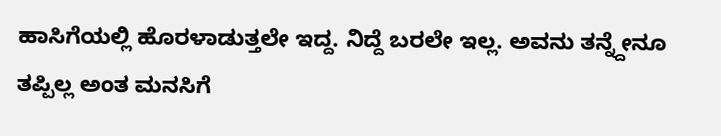ಹಾಸಿಗೆಯಲ್ಲಿ ಹೊರಳಾಡುತ್ತಲೇ ಇದ್ದ. ನಿದ್ದೆ ಬರಲೇ ಇಲ್ಲ. ಅವನು ತನ್ನ್ದೇನೂ ತಪ್ಪಿಲ್ಲ ಅಂತ ಮನಸಿಗೆ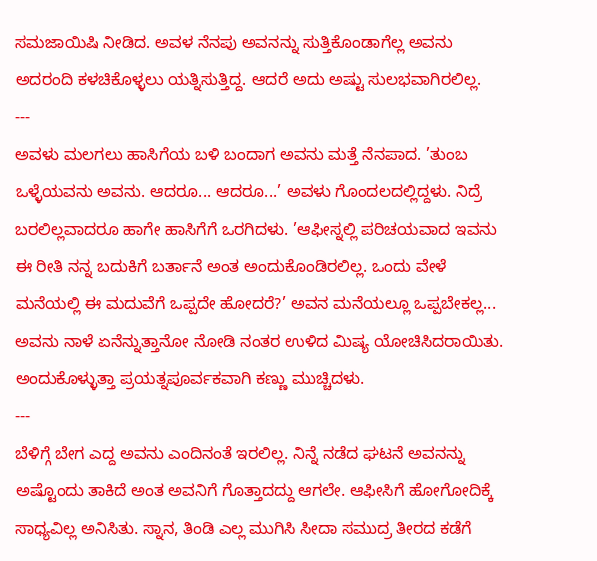ಸಮಜಾಯಿಷಿ ನೀಡಿದ. ಅವಳ ನೆನಪು ಅವನನ್ನು ಸುತ್ತಿಕೊಂಡಾಗೆಲ್ಲ ಅವನು ಅದರಂದಿ ಕಳಚಿಕೊಳ್ಳಲು ಯತ್ನಿಸುತ್ತಿದ್ದ. ಆದರೆ ಅದು ಅಷ್ಟು ಸುಲಭವಾಗಿರಲಿಲ್ಲ.
---
ಅವಳು ಮಲಗಲು ಹಾಸಿಗೆಯ ಬಳಿ ಬಂದಾಗ ಅವನು ಮತ್ತೆ ನೆನಪಾದ. ’ತುಂಬ ಒಳ್ಳೆಯವನು ಅವನು. ಆದರೂ... ಆದರೂ...’ ಅವಳು ಗೊಂದಲದಲ್ಲಿದ್ದಳು. ನಿದ್ರೆ ಬರಲಿಲ್ಲವಾದರೂ ಹಾಗೇ ಹಾಸಿಗೆಗೆ ಒರಗಿದಳು. ’ಆಫೀಸ್ನಲ್ಲಿ ಪರಿಚಯವಾದ ಇವನು ಈ ರೀತಿ ನನ್ನ ಬದುಕಿಗೆ ಬರ್ತಾನೆ ಅಂತ ಅಂದುಕೊಂಡಿರಲಿಲ್ಲ. ಒಂದು ವೇಳೆ ಮನೆಯಲ್ಲಿ ಈ ಮದುವೆಗೆ ಒಪ್ಪದೇ ಹೋದರೆ?’ ಅವನ ಮನೆಯಲ್ಲೂ ಒಪ್ಪಬೇಕಲ್ಲ... ಅವನು ನಾಳೆ ಏನೆನ್ನುತ್ತಾನೋ ನೋಡಿ ನಂತರ ಉಳಿದ ಮಿಷ್ಯ ಯೋಚಿಸಿದರಾಯಿತು. ಅಂದುಕೊಳ್ಳುತ್ತಾ ಪ್ರಯತ್ನಪೂರ್ವಕವಾಗಿ ಕಣ್ಣು ಮುಚ್ಚಿದಳು.
---
ಬೆಳಿಗ್ಗೆ ಬೇಗ ಎದ್ದ ಅವನು ಎಂದಿನಂತೆ ಇರಲಿಲ್ಲ. ನಿನ್ನೆ ನಡೆದ ಘಟನೆ ಅವನನ್ನು ಅಷ್ಟೊಂದು ತಾಕಿದೆ ಅಂತ ಅವನಿಗೆ ಗೊತ್ತಾದದ್ದು ಆಗಲೇ. ಆಫೀಸಿಗೆ ಹೋಗೋದಿಕ್ಕೆ ಸಾಧ್ಯವಿಲ್ಲ ಅನಿಸಿತು. ಸ್ನಾನ, ತಿಂಡಿ ಎಲ್ಲ ಮುಗಿಸಿ ಸೀದಾ ಸಮುದ್ರ ತೀರದ ಕಡೆಗೆ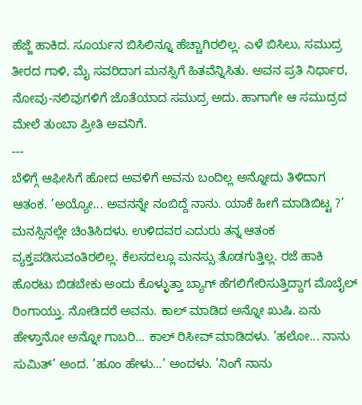ಹೆಜ್ಜೆ ಹಾಕಿದ. ಸೂರ್ಯನ ಬಿಸಿಲಿನ್ನೂ ಹೆಚ್ಚಾಗಿರಲಿಲ್ಲ. ಎಳೆ ಬಿಸಿಲು, ಸಮುದ್ರ ತೀರದ ಗಾಳಿ, ಮೈ ಸವರಿದಾಗ ಮನಸ್ಸಿಗೆ ಹಿತವೆನ್ನಿಸಿತು. ಅವನ ಪ್ರತಿ ನಿರ್ಧಾರ, ನೋವು-ನಲಿವುಗಳಿಗೆ ಜೊತೆಯಾದ ಸಮುದ್ರ ಅದು. ಹಾಗಾಗೇ ಆ ಸಮುದ್ರದ ಮೇಲೆ ತುಂಬಾ ಪ್ರೀತಿ ಅವನಿಗೆ.
---
ಬೆಳಿಗ್ಗೆ ಆಫೀಸಿಗೆ ಹೋದ ಅವಳಿಗೆ ಅವನು ಬಂದಿಲ್ಲ ಅನ್ನೋದು ತಿಳಿದಾಗ ಆತಂಕ. ’ಅಯ್ಯೋ... ಅವನನ್ನೇ ನಂಬಿದ್ದೆ ನಾನು. ಯಾಕೆ ಹೀಗೆ ಮಾಡಿಬಿಟ್ಟ ?’ ಮನಸ್ಸಿನಲ್ಲೇ ಚಿಂತಿಸಿದಳು. ಉಳಿದವರ ಎದುರು ತನ್ನ ಆತಂಕ ವ್ಯಕ್ತಪಡಿಸುವಂತಿರಲಿಲ್ಲ. ಕೆಲಸದಲ್ಲೂ ಮನಸ್ಸು ತೊಡಗುತ್ತಿಲ್ಲ. ರಜೆ ಹಾಕಿ ಹೊರಟು ಬಿಡಬೇಕು ಅಂದು ಕೊಳ್ಳುತ್ತಾ ಬ್ಯಾಗ್ ಹೆಗಲಿಗೇರಿಸುತ್ತಿದ್ದಾಗ ಮೊಬೈಲ್ ರಿಂಗಾಯ್ತು. ನೋಡಿದರೆ ಅವನು. ಕಾಲ್ ಮಾಡಿದ ಅನ್ನೋ ಖುಷಿ. ಏನು ಹೇಳ್ತಾನೋ ಅನ್ನೋ ಗಾಬರಿ... ಕಾಲ್ ರಿಸೀವ್ ಮಾಡಿದಳು. ’ಹಲೋ... ನಾನು ಸುಮಿತ್’ ಅಂದ. ’ಹೂಂ ಹೇಳು...’ ಅಂದಳು. ’ನಿಂಗೆ ನಾನು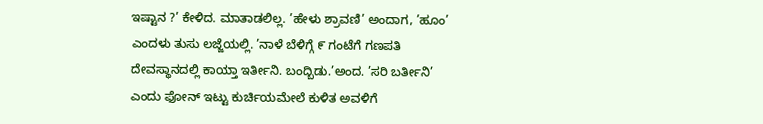ಇಷ್ಟಾನ ?’ ಕೇಳಿದ. ಮಾತಾಡಲಿಲ್ಲ. ’ಹೇಳು ಶ್ರಾವಣಿ’ ಅಂದಾಗ, ’ಹೂಂ’ ಎಂದಳು ತುಸು ಲಜ್ಜೆಯಲ್ಲಿ. ’ನಾಳೆ ಬೆಳಿಗ್ಗೆ ೯ ಗಂಟೆಗೆ ಗಣಪತಿ ದೇವಸ್ಥಾನದಲ್ಲಿ ಕಾಯ್ತಾ ಇರ್ತೀನಿ. ಬಂದ್ಬಿಡು.’ಅಂದ. ’ಸರಿ ಬರ್ತೀನಿ’ ಎಂದು ಫೋನ್ ಇಟ್ಟು ಕುರ್ಚಿಯಮೇಲೆ ಕುಳಿತ ಅವಳಿಗೆ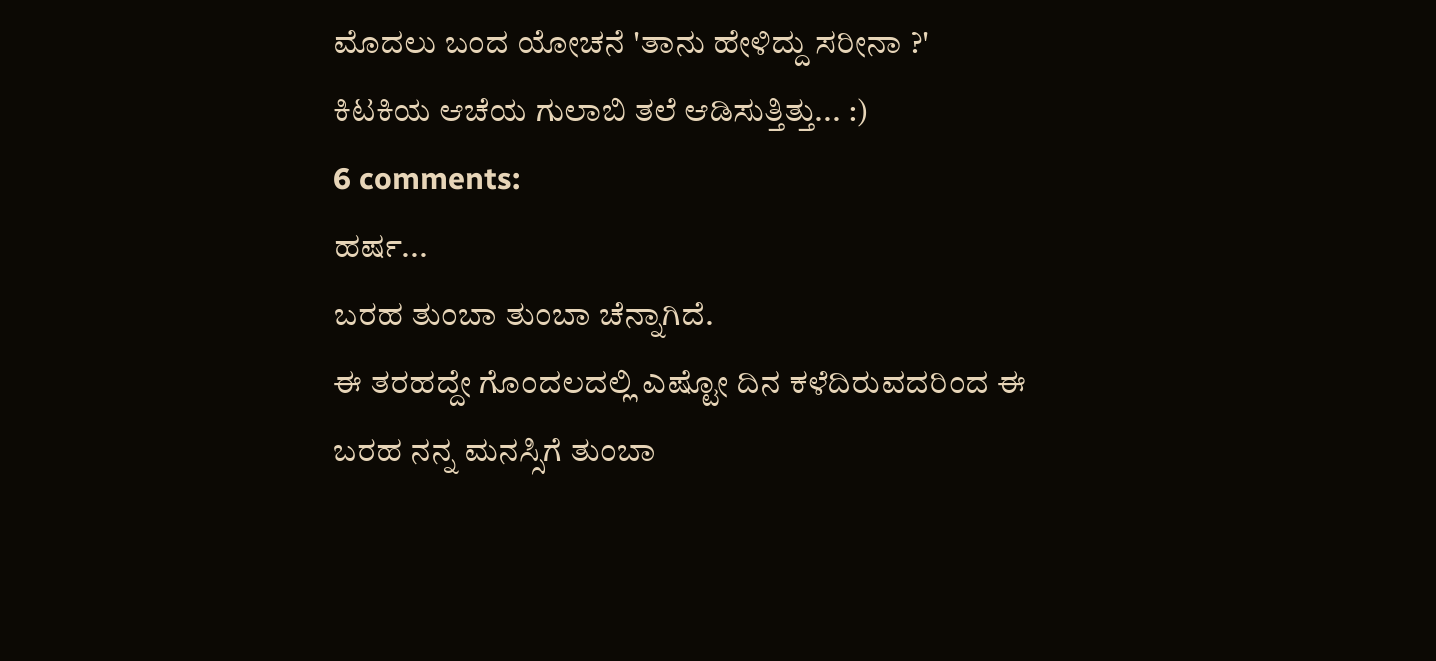ಮೊದಲು ಬಂದ ಯೋಚನೆ 'ತಾನು ಹೇಳಿದ್ದು ಸರೀನಾ ?'
ಕಿಟಕಿಯ ಆಚೆಯ ಗುಲಾಬಿ ತಲೆ ಆಡಿಸುತ್ತಿತ್ತು... :)
6 comments:
ಹರ್ಷ...
ಬರಹ ತುಂಬಾ ತುಂಬಾ ಚೆನ್ನಾಗಿದೆ.
ಈ ತರಹದ್ದೇ ಗೊಂದಲದಲ್ಲಿ ಎಷ್ಟೋ ದಿನ ಕಳೆದಿರುವದರಿಂದ ಈ ಬರಹ ನನ್ನ ಮನಸ್ಸಿಗೆ ತುಂಬಾ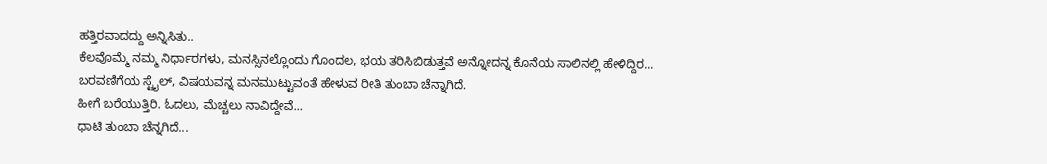ಹತ್ತಿರವಾದದ್ದು ಅನ್ನಿಸಿತು..
ಕೆಲವೊಮ್ಮೆ ನಮ್ಮ ನಿರ್ಧಾರಗಳು, ಮನಸ್ಸಿನಲ್ಲೊಂದು ಗೊಂದಲ, ಭಯ ತರಿಸಿಬಿಡುತ್ತವೆ ಅನ್ನೋದನ್ನ ಕೊನೆಯ ಸಾಲಿನಲ್ಲಿ ಹೇಳಿದ್ದಿರ...
ಬರವಣಿಗೆಯ ಸ್ಟೈಲ್, ವಿಷಯವನ್ನ ಮನಮುಟ್ಟುವಂತೆ ಹೇಳುವ ರೀತಿ ತುಂಬಾ ಚೆನ್ನಾಗಿದೆ.
ಹೀಗೆ ಬರೆಯುತ್ತಿರಿ. ಓದಲು, ಮೆಚ್ಚಲು ನಾವಿದ್ದೇವೆ...
ಧಾಟಿ ತುಂಬಾ ಚೆನ್ನಗಿದೆ...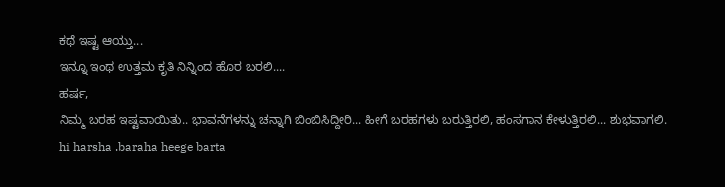ಕಥೆ ಇಷ್ಟ ಆಯ್ತು...
ಇನ್ನೂ ಇಂಥ ಉತ್ತಮ ಕೃತಿ ನಿನ್ನಿಂದ ಹೊರ ಬರಲಿ....
ಹರ್ಷ,
ನಿಮ್ಮ ಬರಹ ಇಷ್ಟವಾಯಿತು.. ಭಾವನೆಗಳನ್ನು ಚನ್ನಾಗಿ ಬಿಂಬಿಸಿದ್ದೀರಿ... ಹೀಗೆ ಬರಹಗಳು ಬರುತ್ತಿರಲಿ, ಹಂಸಗಾನ ಕೇಳುತ್ತಿರಲಿ... ಶುಭವಾಗಲಿ.
hi harsha .baraha heege barta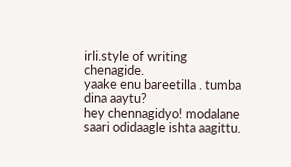irli.style of writing chenagide.
yaake enu bareetilla . tumba dina aaytu?
hey chennagidyo! modalane saari odidaagle ishta aagittu.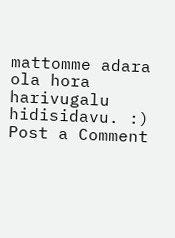mattomme adara ola hora harivugalu hidisidavu. :)
Post a Comment